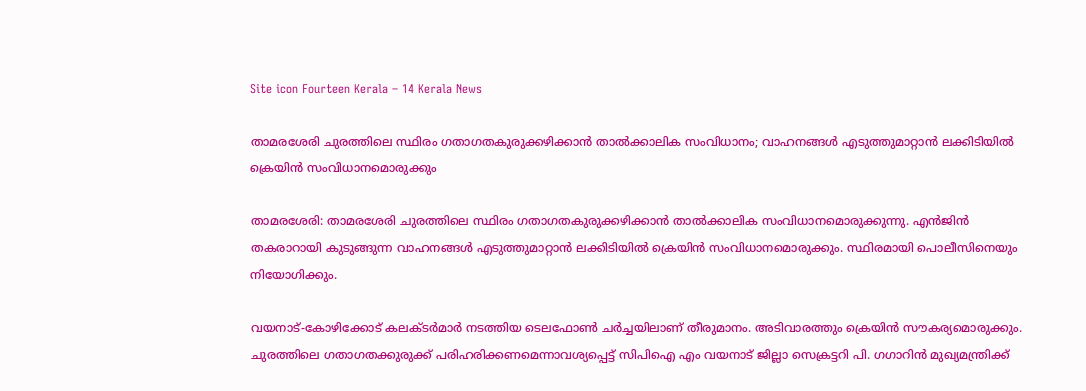Site icon Fourteen Kerala – 14 Kerala News

താമരശേരി ചുരത്തിലെ സ്ഥിരം ഗതാഗതകുരുക്കഴിക്കാന്‍ താല്‍ക്കാലിക സംവിധാനം; വാഹനങ്ങള്‍ എടുത്തുമാറ്റാന്‍ ലക്കിടിയില്‍ ക്രെയിന്‍ സംവിധാനമൊരുക്കും

താമരശേരി: താമരശേരി ചുരത്തിലെ സ്ഥിരം ഗതാഗതകുരുക്കഴിക്കാന്‍ താല്‍ക്കാലിക സംവിധാനമൊരുക്കുന്നു. എന്‍ജിന്‍ തകരാറായി കുടുങ്ങുന്ന വാഹനങ്ങള്‍ എടുത്തുമാറ്റാന്‍ ലക്കിടിയില്‍ ക്രെയിന്‍ സംവിധാനമൊരുക്കും. സ്ഥിരമായി പൊലീസിനെയും നിയോഗിക്കും.

വയനാട്-കോഴിക്കോട് കലക്ടര്‍മാര്‍ നടത്തിയ ടെലഫോണ്‍ ചര്‍ച്ചയിലാണ് തീരുമാനം. അടിവാരത്തും ക്രെയിന്‍ സൗകര്യമൊരുക്കും. ചുരത്തിലെ ഗതാഗതക്കുരുക്ക് പരിഹരിക്കണമെന്നാവശ്യപ്പെട്ട് സിപിഐ എം വയനാട് ജില്ലാ സെക്രട്ടറി പി. ഗഗാറിന്‍ മുഖ്യമന്ത്രിക്ക്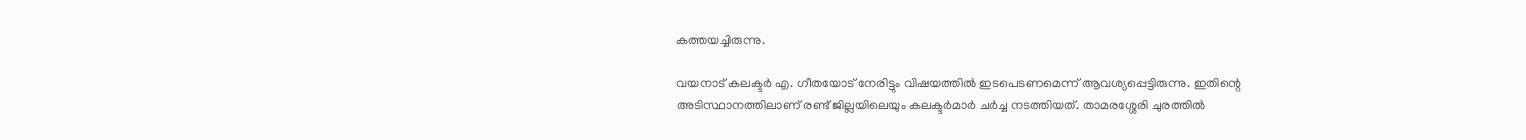കത്തയച്ചിരുന്നു.

വയനാട് കലക്ടര്‍ എ. ഗീതയോട് നേരിട്ടും വിഷയത്തില്‍ ഇടപെടണമെന്ന് ആവശ്യപ്പെട്ടിരുന്നു. ഇതിന്റെ അടിസ്ഥാനത്തിലാണ് രണ്ട് ജില്ലയിലെയും കലക്ടര്‍മാര്‍ ചര്‍ച്ച നടത്തിയത്. താമരശ്ശേരി ചുരത്തില്‍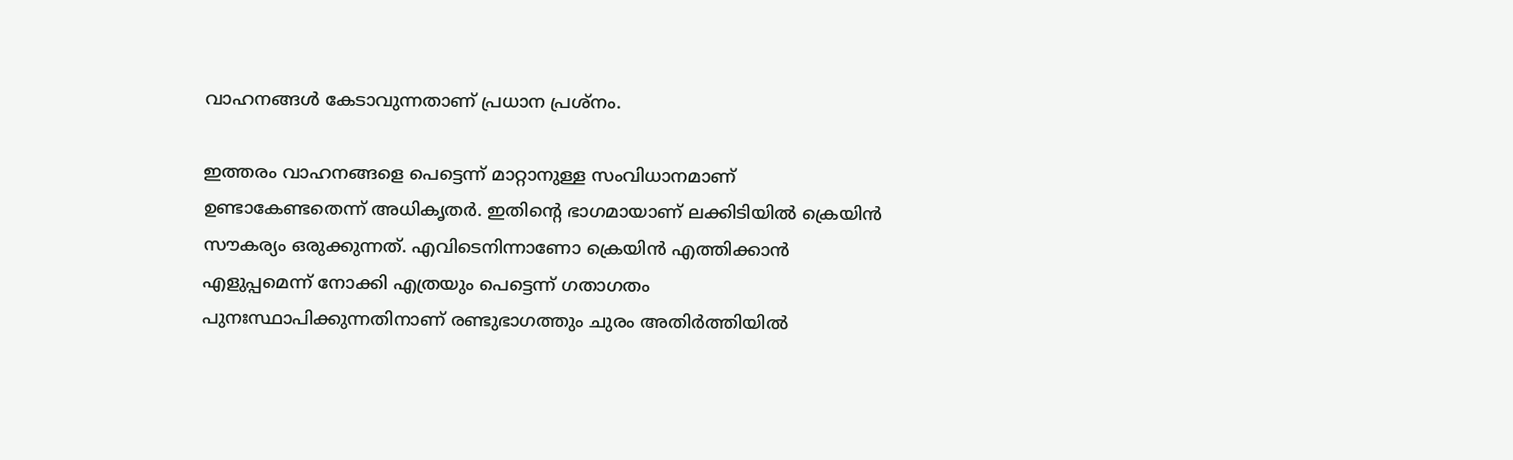വാഹനങ്ങള്‍ കേടാവുന്നതാണ് പ്രധാന പ്രശ്നം.

ഇത്തരം വാഹനങ്ങളെ പെട്ടെന്ന് മാറ്റാനുള്ള സംവിധാനമാണ് ഉണ്ടാകേണ്ടതെന്ന് അധികൃതര്‍. ഇതിന്റെ ഭാഗമായാണ് ലക്കിടിയില്‍ ക്രെയിന്‍ സൗകര്യം ഒരുക്കുന്നത്. എവിടെനിന്നാണോ ക്രെയിന്‍ എത്തിക്കാന്‍ എളുപ്പമെന്ന് നോക്കി എത്രയും പെട്ടെന്ന് ഗതാഗതം പുനഃസ്ഥാപിക്കുന്നതിനാണ് രണ്ടുഭാഗത്തും ചുരം അതിര്‍ത്തിയില്‍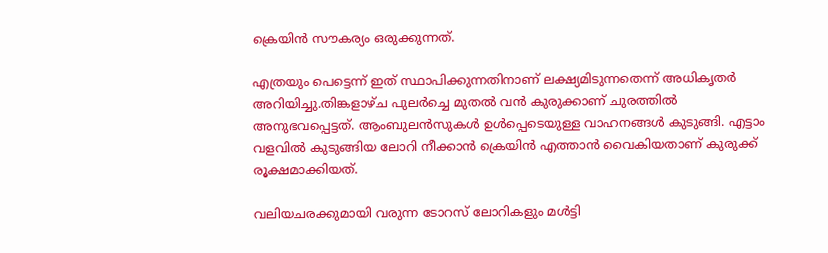ക്രെയിന്‍ സൗകര്യം ഒരുക്കുന്നത്.

എത്രയും പെട്ടെന്ന് ഇത് സ്ഥാപിക്കുന്നതിനാണ് ലക്ഷ്യമിടുന്നതെന്ന് അധികൃതര്‍ അറിയിച്ചു.തിങ്കളാഴ്ച പുലര്‍ച്ചെ മുതല്‍ വന്‍ കുരുക്കാണ് ചുരത്തില്‍ അനുഭവപ്പെട്ടത്. ആംബുലന്‍സുകള്‍ ഉള്‍പ്പെടെയുള്ള വാഹനങ്ങള്‍ കുടുങ്ങി. എട്ടാം വളവില്‍ കുടുങ്ങിയ ലോറി നീക്കാന്‍ ക്രെയിന്‍ എത്താന്‍ വൈകിയതാണ് കുരുക്ക് രൂക്ഷമാക്കിയത്.

വലിയചരക്കുമായി വരുന്ന ടോറസ് ലോറികളും മള്‍ട്ടി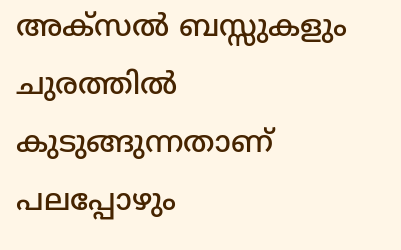അക്‌സല്‍ ബസ്സുകളും ചുരത്തില്‍ കുടുങ്ങുന്നതാണ് പലപ്പോഴും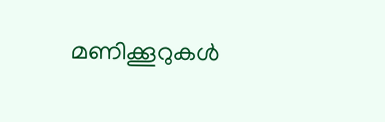മണിക്കൂറുകള്‍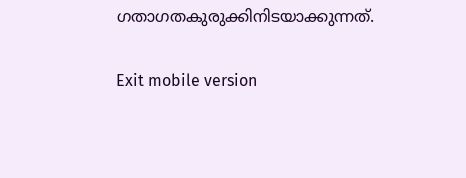ഗതാഗതകുരുക്കിനിടയാക്കുന്നത്.

Exit mobile version